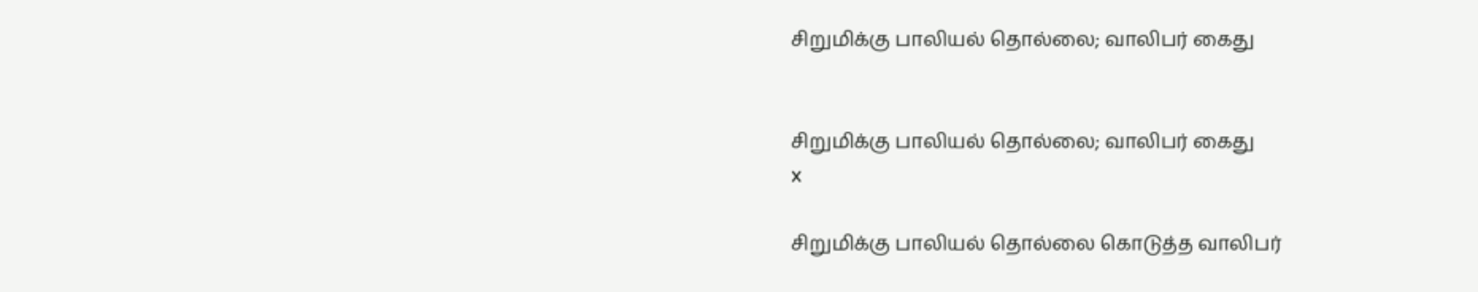சிறுமிக்கு பாலியல் தொல்லை; வாலிபர் கைது


சிறுமிக்கு பாலியல் தொல்லை; வாலிபர் கைது
x

சிறுமிக்கு பாலியல் தொல்லை கொடுத்த வாலிபர்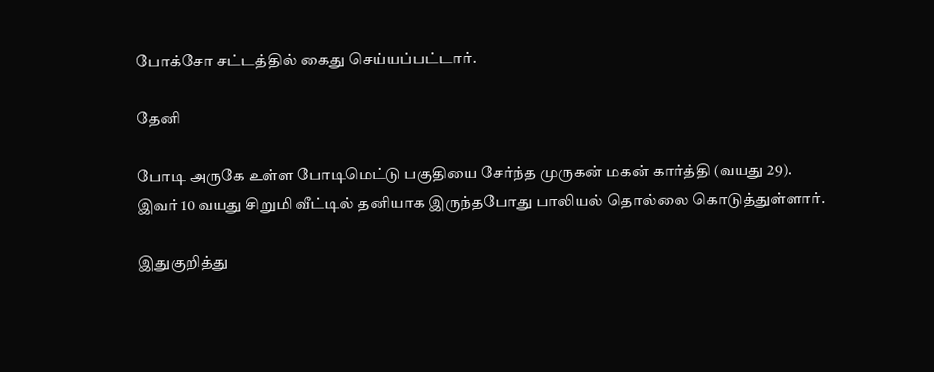போக்சோ சட்டத்தில் கைது செய்யப்பட்டார்.

தேனி

போடி அருகே உள்ள போடிமெட்டு பகுதியை சேர்ந்த முருகன் மகன் கார்த்தி (வயது 29). இவர் 10 வயது சிறுமி வீட்டில் தனியாக இருந்தபோது பாலியல் தொல்லை கொடுத்துள்ளார்.

இதுகுறித்து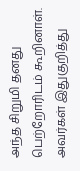அந்த சிறுமி தனது பெற்றோரிடம் கூறினாள். அவர்கள் இதுகுறித்து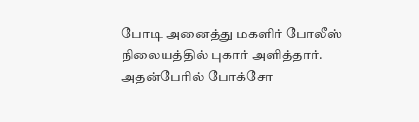போடி அனைத்து மகளிர் போலீஸ் நிலையத்தில் புகார் அளித்தார். அதன்பேரில் போக்சோ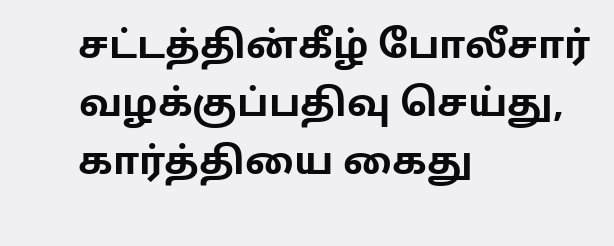சட்டத்தின்கீழ் போலீசார் வழக்குப்பதிவு செய்து, கார்த்தியை கைது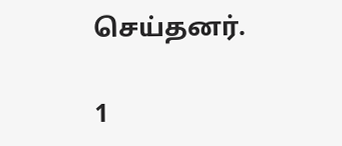செய்தனர்.

1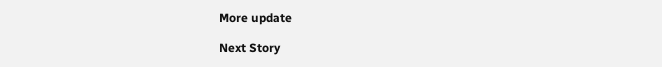More update

Next Story